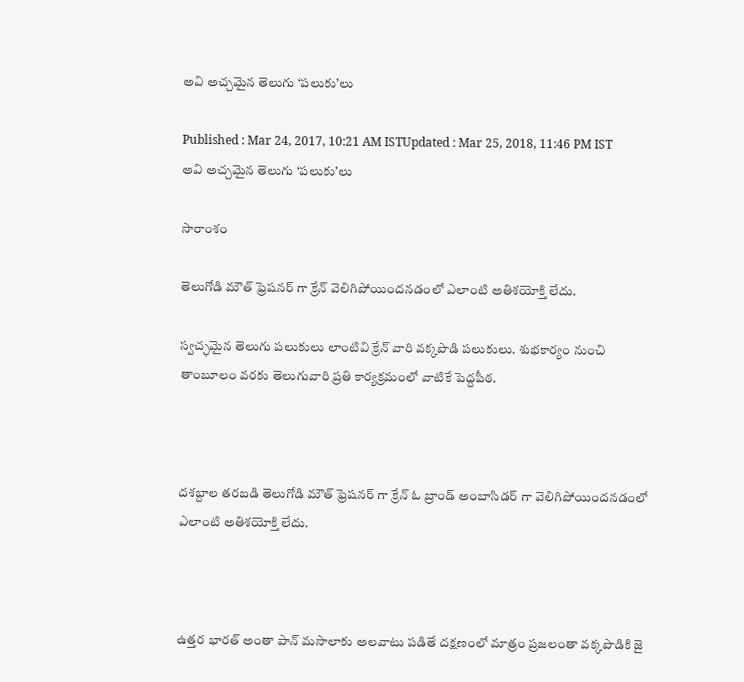అవి అచ్చమైన తెలుగు ‘పలుకు’లు

Published : Mar 24, 2017, 10:21 AM ISTUpdated : Mar 25, 2018, 11:46 PM IST
అవి అచ్చమైన తెలుగు ‘పలుకు’లు

సారాంశం

తెలుగోడి మౌత్ ఫ్రెషనర్ గా క్రేన్ వెలిగిపోయిందనడంలో ఎలాంటి అతిశయోక్తి లేదు.

స్వచ్ఛమైన తెలుగు పలుకులు లాంటివి క్రేన్ వారి వక్కపొడి పలుకులు. శుభకార్యం నుంచి తాంబూలం వరకు తెలుగువారి ప్రతి కార్యక్రమంలో వాటికే పెద్దపీఠ.



దశబ్దాల తరబడి తెలుగోడి మౌత్ ఫ్రెషనర్ గా క్రేన్ ఓ బ్రాండ్ అంబాసిడర్ గా వెలిగిపోయిందనడంలో ఎలాంటి అతిశయోక్తి లేదు.



ఉత్తర భారత్ అంతా పాన్ మసాలాకు అలవాటు పడితే దక్షణంలో మాత్రం ప్రజలంతా వక్కపొడికి జై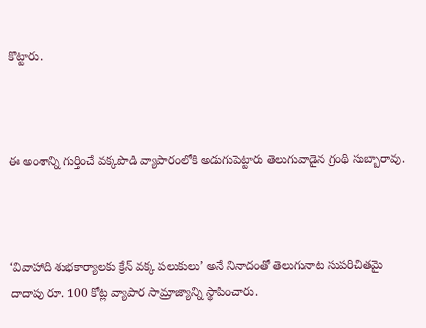కొట్టారు.



ఈ అంశాన్ని గుర్తించే వక్కపొడి వ్యాపారంలోకి అడుగుపెట్టారు తెలుగువాడైన గ్రంథి సుబ్బారావు.



‘వివాహాది శుభకార్యాలకు క్రేన్‌ వక్క పలుకులు’ అనే నినాదంతో తెలుగునాట సుపరిచితమై దాదాపు రూ. 100 కోట్ల వ్యాపార సామ్రాజ్యాన్ని స్థాపించారు.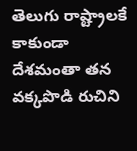తెలుగు రాష్ట్రాలకే కాకుండా దేశమంతా తన వక్కపొడి రుచిని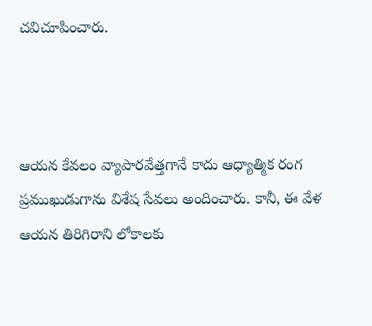చవిచూపించారు.



ఆయన కేవలం వ్యాపారవేత్తగానే కాదు ఆధ్యాత్మిక రంగ ప్రముఖుడుగాను విశేష సేవలు అందించారు. కానీ, ఈ వేళ ఆయన తిరిగిరాని లోకాలకు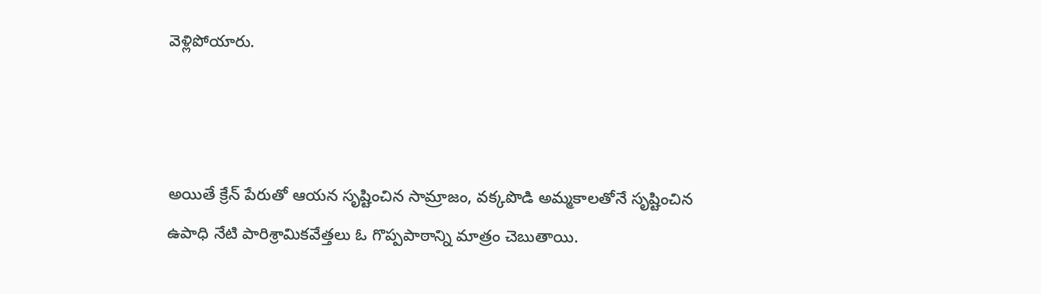వెళ్లిపోయారు.



అయితే క్రేన్ పేరుతో ఆయన సృష్టించిన సామ్రాజం, వక్కపొడి అమ్మకాలతోనే సృష్టించిన ఉపాధి నేటి పారిశ్రామికవేత్తలు ఓ గొప్పపాఠాన్ని మాత్రం చెబుతాయి.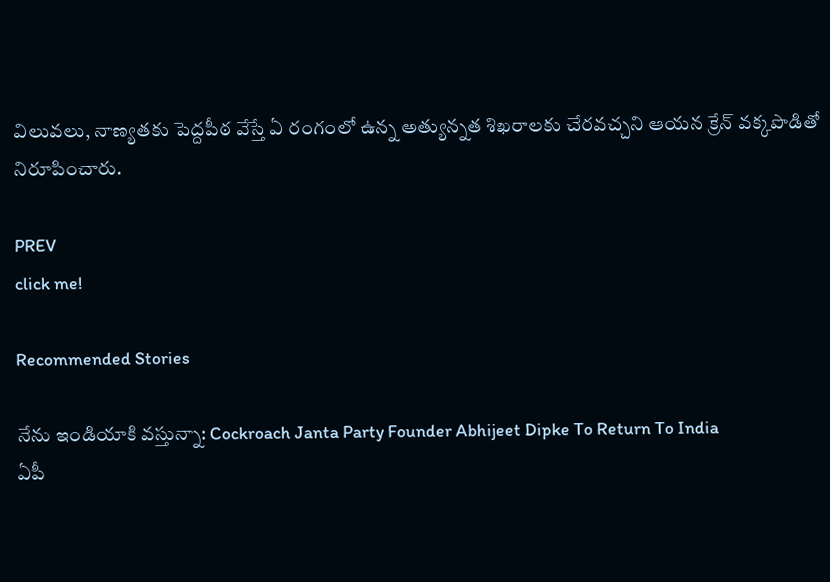విలువలు, నాణ్యతకు పెద్దపీఠ వేస్తే ఏ రంగంలో ఉన్న అత్యున్నత శిఖరాలకు చేరవచ్చని ఆయన క్రేన్ వక్కపొడితో నిరూపించారు.

PREV
click me!

Recommended Stories

నేను ఇండియాకి వస్తున్నా: Cockroach Janta Party Founder Abhijeet Dipke To Return To India
ఏపీ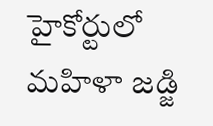హైకోర్టులో మహిళా జడ్జి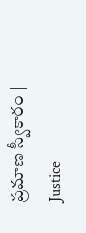ప్రమాణ స్వీకారం | Justice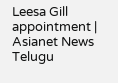Leesa Gill appointment | Asianet News Telugu